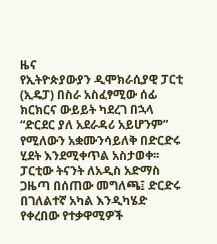ዜና
የኢትዮጵያውያን ዲሞክራሲያዊ ፓርቲ (ኢዴፓ) በስራ አስፈፃሚው ሰፊ ክርክርና ውይይት ካደረገ በኋላ “ድርደር ያለ አደራዳሪ አይሆንም” የሚለውን አቋሙንሳይለቅ በድርድሩ ሂደት እንደሚቀጥል አስታወቀ፡፡ ፓርቲው ትናንት ለአዲስ አድማስ ጋዜጣ በሰጠው መግለጫ፤ ድርድሩ በገለልተኛ አካል እንዲካሄድ የቀረበው የተቃዋሚዎች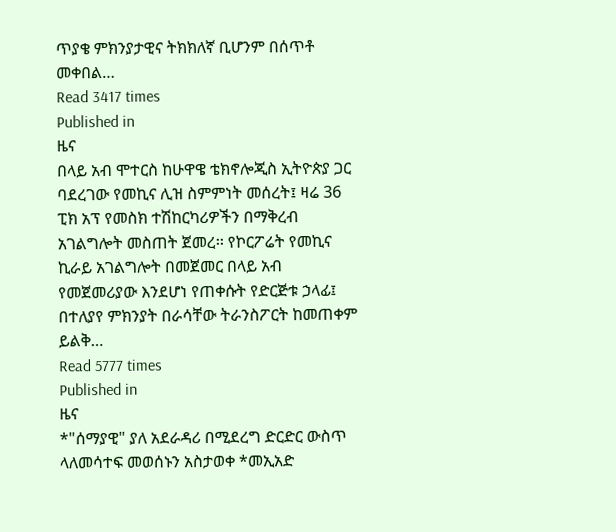ጥያቄ ምክንያታዊና ትክክለኛ ቢሆንም በሰጥቶ መቀበል…
Read 3417 times
Published in
ዜና
በላይ አብ ሞተርስ ከሁዋዌ ቴክኖሎጂስ ኢትዮጵያ ጋር ባደረገው የመኪና ሊዝ ስምምነት መሰረት፤ ዛሬ 36 ፒክ አፕ የመስክ ተሽከርካሪዎችን በማቅረብ አገልግሎት መስጠት ጀመረ፡፡ የኮርፖሬት የመኪና ኪራይ አገልግሎት በመጀመር በላይ አብ የመጀመሪያው እንደሆነ የጠቀሱት የድርጅቱ ኃላፊ፤ በተለያየ ምክንያት በራሳቸው ትራንስፖርት ከመጠቀም ይልቅ…
Read 5777 times
Published in
ዜና
*"ሰማያዊ" ያለ አደራዳሪ በሚደረግ ድርድር ውስጥ ላለመሳተፍ መወሰኑን አስታወቀ *መኢአድ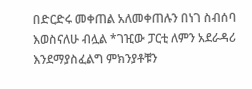በድርድሩ መቀጠል አለመቀጠሉን በነገ ስብሰባ እወስናለሁ ብሏል *ገዢው ፓርቲ ለምን አደራዳሪ እንደማያስፈልግ ምክንያቶቹን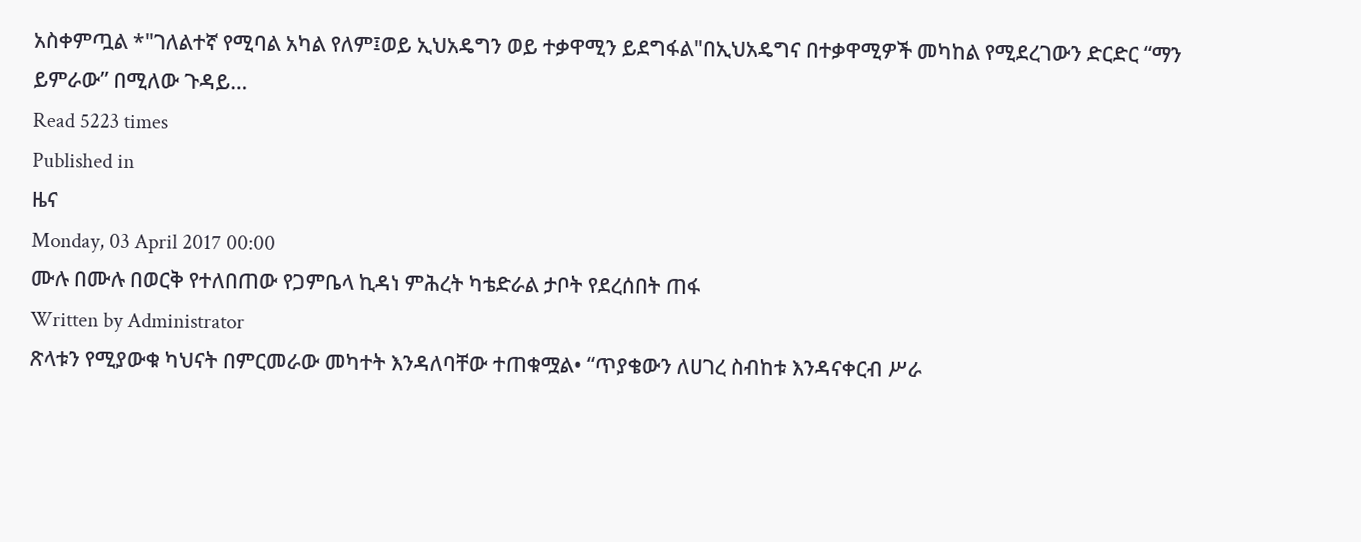አስቀምጧል *"ገለልተኛ የሚባል አካል የለም፤ወይ ኢህአዴግን ወይ ተቃዋሚን ይደግፋል"በኢህአዴግና በተቃዋሚዎች መካከል የሚደረገውን ድርድር “ማን ይምራው” በሚለው ጉዳይ…
Read 5223 times
Published in
ዜና
Monday, 03 April 2017 00:00
ሙሉ በሙሉ በወርቅ የተለበጠው የጋምቤላ ኪዳነ ምሕረት ካቴድራል ታቦት የደረሰበት ጠፋ
Written by Administrator
ጽላቱን የሚያውቁ ካህናት በምርመራው መካተት እንዳለባቸው ተጠቁሟል• “ጥያቄውን ለሀገረ ስብከቱ እንዳናቀርብ ሥራ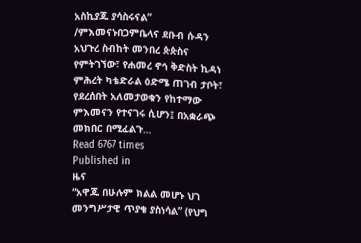አስኪያጁ ያሳስሩናል” /ምእመናኑበጋምቤላና ደቡብ ሱዳን አህጉረ ስብከት መንበረ ጵጵስና የምትገኘው፣ የሐመረ ኖኅ ቅድስት ኪዳነ ምሕረት ካቴድራል ዕድሜ ጠገብ ታቦት፣ የደረሰበት አለመታወቁን የከተማው ምእመናን የተናገሩ ሲሆን፤ በአቋራጭ መክበር በሚፈልጉ…
Read 6767 times
Published in
ዜና
“አዋጁ በሁሉም ክልል መሆኑ ህገ መንግሥታዊ ጥያቄ ያስነሳል” (የህግ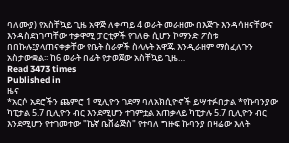ባለሙያ) የአስቸኳይ ጊዜ አዋጅ ለቀጣይ 4 ወራት መራዘሙ በእጅጉ እንዳሳዘናቸውና እንዳስደነገጣቸው ተቃዋሚ ፓርቲዎች የገለፁ ሲሆን ኮማንድ ፖስቱ በበኩሉ፤ያላጠናቀቃቸው የቤት ስራዎች ስላሉት አዋጁ እንዲራዘም ማስፈለጉን አስታውቋል፡፡ ከ6 ወራት በፊት የታወጀው አስቸኳይ ጊዜ…
Read 3473 times
Published in
ዜና
*አርሶ አደሮችን ጨምሮ 1 ሚሊዮን ገደማ ባለአክሲዮኖች ይሣተፉበታል *የኩባንያው ካፒታል 5.7 ቢሊዮን ብር እንደሚሆን ተገምቷል አጠቃላይ ካፒታሉ 5.7 ቢሊዮን ብር እንደሚሆን የተገመተው "ኬኛ ቤቨሬጅስ" የተባለ ግዙፍ ኩባንያ በዛሬው እለት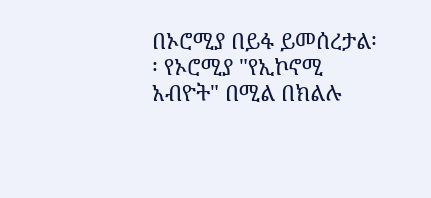በኦሮሚያ በይፋ ይመሰረታል፡፡ የኦሮሚያ "የኢኮኖሚ አብዮት" በሚል በክልሉ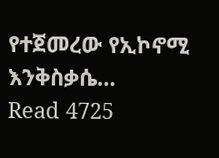የተጀመረው የኢኮኖሚ እንቅስቃሴ…
Read 4725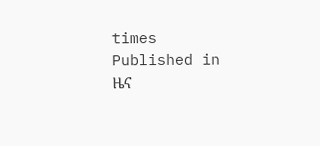times
Published in
ዜና